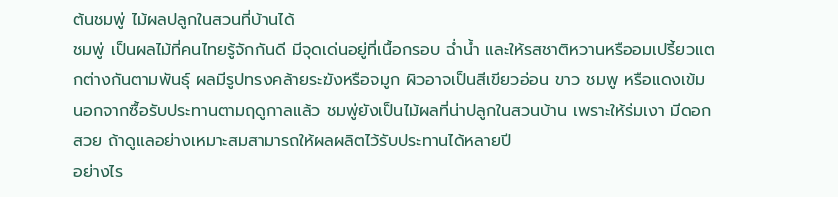ต้นชมพู่ ไม้ผลปลูกในสวนที่บ้านได้
ชมพู่ เป็นผลไม้ที่คนไทยรู้จักกันดี มีจุดเด่นอยู่ที่เนื้อกรอบ ฉ่ำน้ำ และให้รสชาติหวานหรืออมเปรี้ยวแตกต่างกันตามพันธุ์ ผลมีรูปทรงคล้ายระฆังหรือจมูก ผิวอาจเป็นสีเขียวอ่อน ขาว ชมพู หรือแดงเข้ม
นอกจากซื้อรับประทานตามฤดูกาลแล้ว ชมพู่ยังเป็นไม้ผลที่น่าปลูกในสวนบ้าน เพราะให้ร่มเงา มีดอกสวย ถ้าดูแลอย่างเหมาะสมสามารถให้ผลผลิตไว้รับประทานได้หลายปี
อย่างไร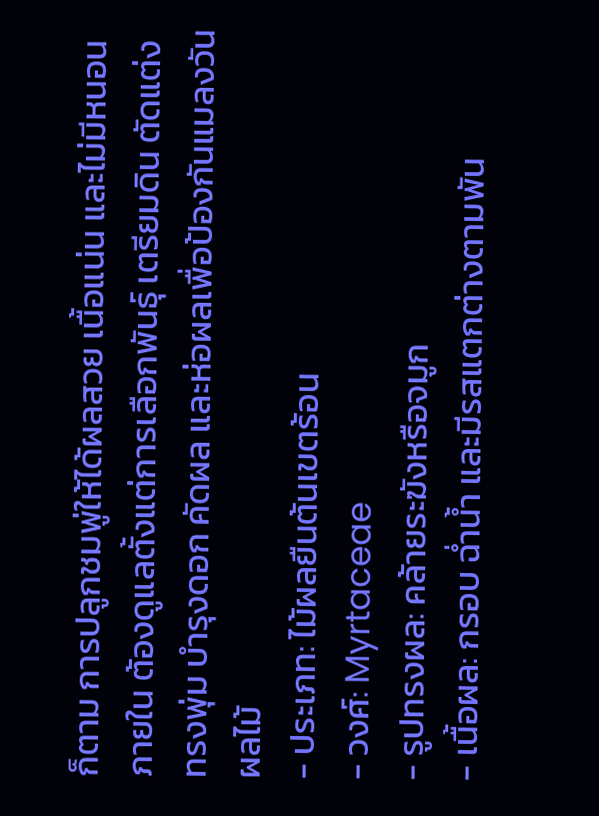ก็ตาม การปลูกชมพู่ให้ได้ผลสวย เนื้อแน่น และไม่มีหนอนภายใน ต้องดูแลตั้งแต่การเลือกพันธุ์ เตรียมดิน ตัดแต่งทรงพุ่ม บำรุงดอก คัดผล และห่อผลเพื่อป้องกันแมลงวันผลไม้
- ประเภท: ไม้ผลยืนต้นเขตร้อน
- วงศ์: Myrtaceae
- รูปทรงผล: คล้ายระฆังหรือจมูก
- เนื้อผล: กรอบ ฉ่ำน้ำ และมีรสแตกต่างตามพัน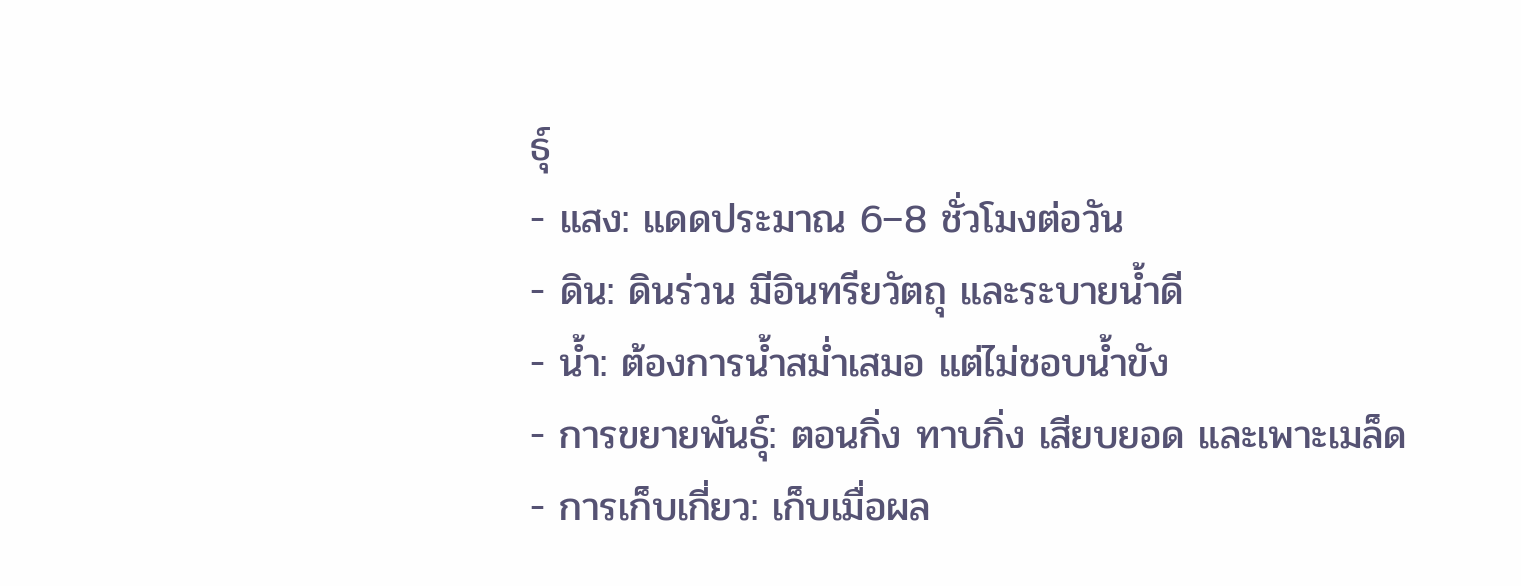ธุ์
- แสง: แดดประมาณ 6–8 ชั่วโมงต่อวัน
- ดิน: ดินร่วน มีอินทรียวัตถุ และระบายน้ำดี
- น้ำ: ต้องการน้ำสม่ำเสมอ แต่ไม่ชอบน้ำขัง
- การขยายพันธุ์: ตอนกิ่ง ทาบกิ่ง เสียบยอด และเพาะเมล็ด
- การเก็บเกี่ยว: เก็บเมื่อผล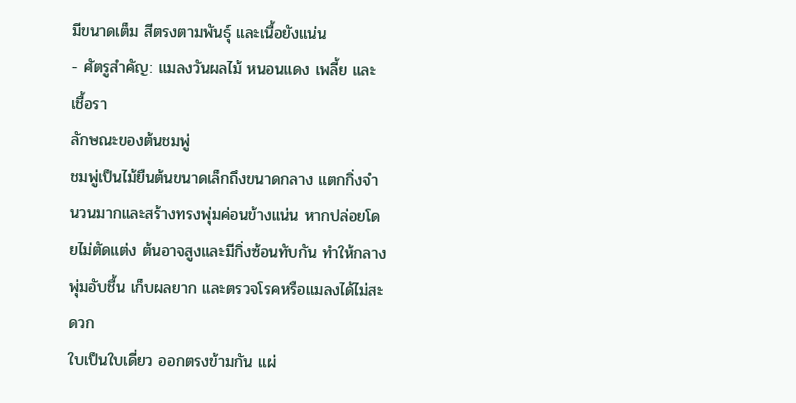มีขนาดเต็ม สีตรงตามพันธุ์ และเนื้อยังแน่น
- ศัตรูสำคัญ: แมลงวันผลไม้ หนอนแดง เพลี้ย และเชื้อรา
ลักษณะของต้นชมพู่
ชมพู่เป็นไม้ยืนต้นขนาดเล็กถึงขนาดกลาง แตกกิ่งจำนวนมากและสร้างทรงพุ่มค่อนข้างแน่น หากปล่อยโดยไม่ตัดแต่ง ต้นอาจสูงและมีกิ่งซ้อนทับกัน ทำให้กลางพุ่มอับชื้น เก็บผลยาก และตรวจโรคหรือแมลงได้ไม่สะดวก
ใบเป็นใบเดี่ยว ออกตรงข้ามกัน แผ่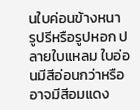นใบค่อนข้างหนา รูปรีหรือรูปหอก ปลายใบแหลม ใบอ่อนมีสีอ่อนกว่าหรืออาจมีสีอมแดง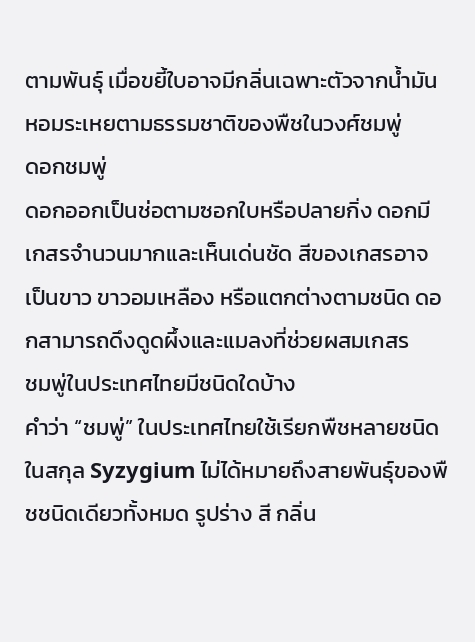ตามพันธุ์ เมื่อขยี้ใบอาจมีกลิ่นเฉพาะตัวจากน้ำมันหอมระเหยตามธรรมชาติของพืชในวงศ์ชมพู่
ดอกชมพู่
ดอกออกเป็นช่อตามซอกใบหรือปลายกิ่ง ดอกมีเกสรจำนวนมากและเห็นเด่นชัด สีของเกสรอาจเป็นขาว ขาวอมเหลือง หรือแตกต่างตามชนิด ดอกสามารถดึงดูดผึ้งและแมลงที่ช่วยผสมเกสร
ชมพู่ในประเทศไทยมีชนิดใดบ้าง
คำว่า “ชมพู่” ในประเทศไทยใช้เรียกพืชหลายชนิดในสกุล Syzygium ไม่ได้หมายถึงสายพันธุ์ของพืชชนิดเดียวทั้งหมด รูปร่าง สี กลิ่น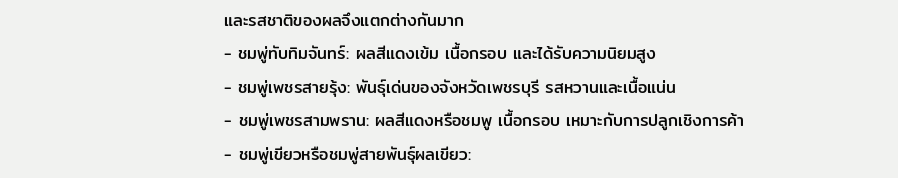และรสชาติของผลจึงแตกต่างกันมาก
- ชมพู่ทับทิมจันทร์: ผลสีแดงเข้ม เนื้อกรอบ และได้รับความนิยมสูง
- ชมพู่เพชรสายรุ้ง: พันธุ์เด่นของจังหวัดเพชรบุรี รสหวานและเนื้อแน่น
- ชมพู่เพชรสามพราน: ผลสีแดงหรือชมพู เนื้อกรอบ เหมาะกับการปลูกเชิงการค้า
- ชมพู่เขียวหรือชมพู่สายพันธุ์ผลเขียว: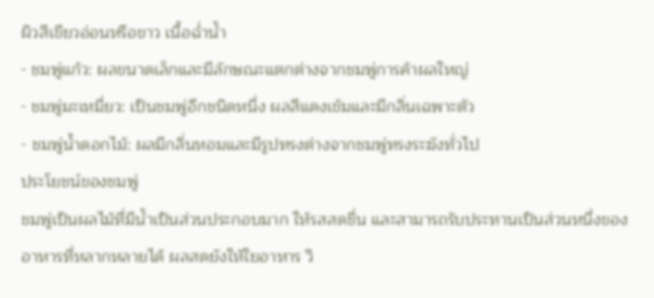ผิวสีเขียวอ่อนหรือขาว เนื้อฉ่ำน้ำ
- ชมพู่แก้ว: ผลขนาดเล็กและมีลักษณะแตกต่างจากชมพู่การค้าผลใหญ่
- ชมพู่มะเหมี่ยว: เป็นชมพู่อีกชนิดหนึ่ง ผลสีแดงเข้มและมีกลิ่นเฉพาะตัว
- ชมพู่น้ำดอกไม้: ผลมีกลิ่นหอมและมีรูปทรงต่างจากชมพู่ทรงระฆังทั่วไป
ประโยชน์ของชมพู่
ชมพู่เป็นผลไม้ที่มีน้ำเป็นส่วนประกอบมาก ให้รสสดชื่น และสามารถรับประทานเป็นส่วนหนึ่งของอาหารที่หลากหลายได้ ผลสดยังให้ใยอาหาร วิ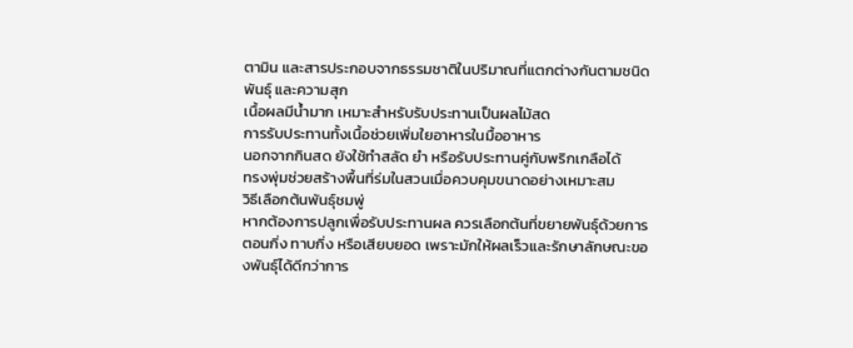ตามิน และสารประกอบจากธรรมชาติในปริมาณที่แตกต่างกันตามชนิด พันธุ์ และความสุก
เนื้อผลมีน้ำมาก เหมาะสำหรับรับประทานเป็นผลไม้สด
การรับประทานทั้งเนื้อช่วยเพิ่มใยอาหารในมื้ออาหาร
นอกจากกินสด ยังใช้ทำสลัด ยำ หรือรับประทานคู่กับพริกเกลือได้
ทรงพุ่มช่วยสร้างพื้นที่ร่มในสวนเมื่อควบคุมขนาดอย่างเหมาะสม
วิธีเลือกต้นพันธุ์ชมพู่
หากต้องการปลูกเพื่อรับประทานผล ควรเลือกต้นที่ขยายพันธุ์ด้วยการตอนกิ่ง ทาบกิ่ง หรือเสียบยอด เพราะมักให้ผลเร็วและรักษาลักษณะของพันธุ์ได้ดีกว่าการ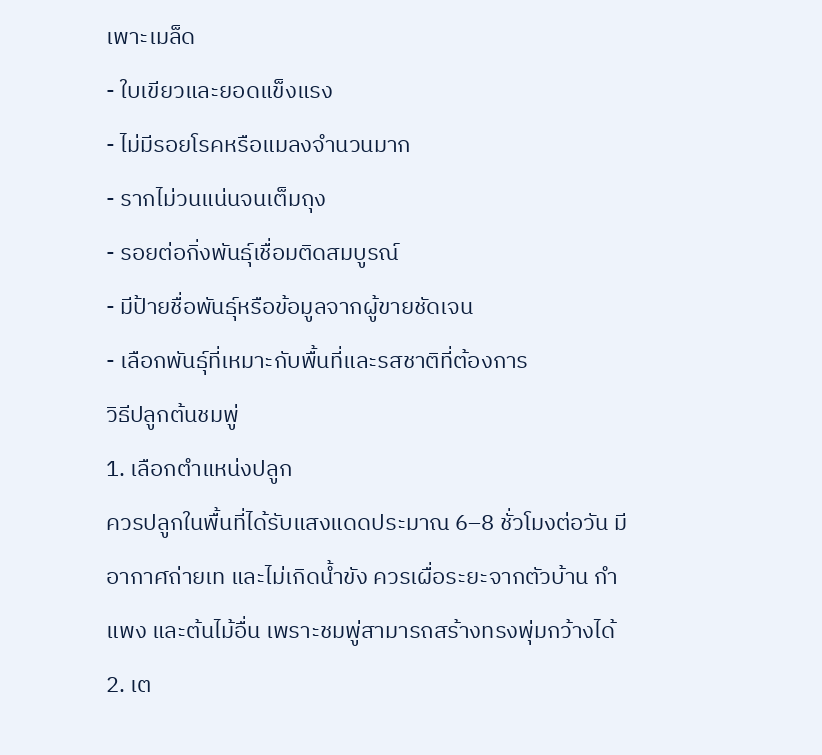เพาะเมล็ด
- ใบเขียวและยอดแข็งแรง
- ไม่มีรอยโรคหรือแมลงจำนวนมาก
- รากไม่วนแน่นจนเต็มถุง
- รอยต่อกิ่งพันธุ์เชื่อมติดสมบูรณ์
- มีป้ายชื่อพันธุ์หรือข้อมูลจากผู้ขายชัดเจน
- เลือกพันธุ์ที่เหมาะกับพื้นที่และรสชาติที่ต้องการ
วิธีปลูกต้นชมพู่
1. เลือกตำแหน่งปลูก
ควรปลูกในพื้นที่ได้รับแสงแดดประมาณ 6–8 ชั่วโมงต่อวัน มีอากาศถ่ายเท และไม่เกิดน้ำขัง ควรเผื่อระยะจากตัวบ้าน กำแพง และต้นไม้อื่น เพราะชมพู่สามารถสร้างทรงพุ่มกว้างได้
2. เต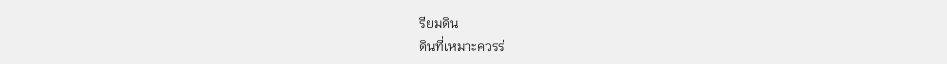รียมดิน
ดินที่เหมาะควรร่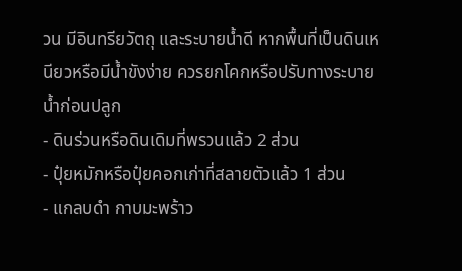วน มีอินทรียวัตถุ และระบายน้ำดี หากพื้นที่เป็นดินเหนียวหรือมีน้ำขังง่าย ควรยกโคกหรือปรับทางระบายน้ำก่อนปลูก
- ดินร่วนหรือดินเดิมที่พรวนแล้ว 2 ส่วน
- ปุ๋ยหมักหรือปุ๋ยคอกเก่าที่สลายตัวแล้ว 1 ส่วน
- แกลบดำ กาบมะพร้าว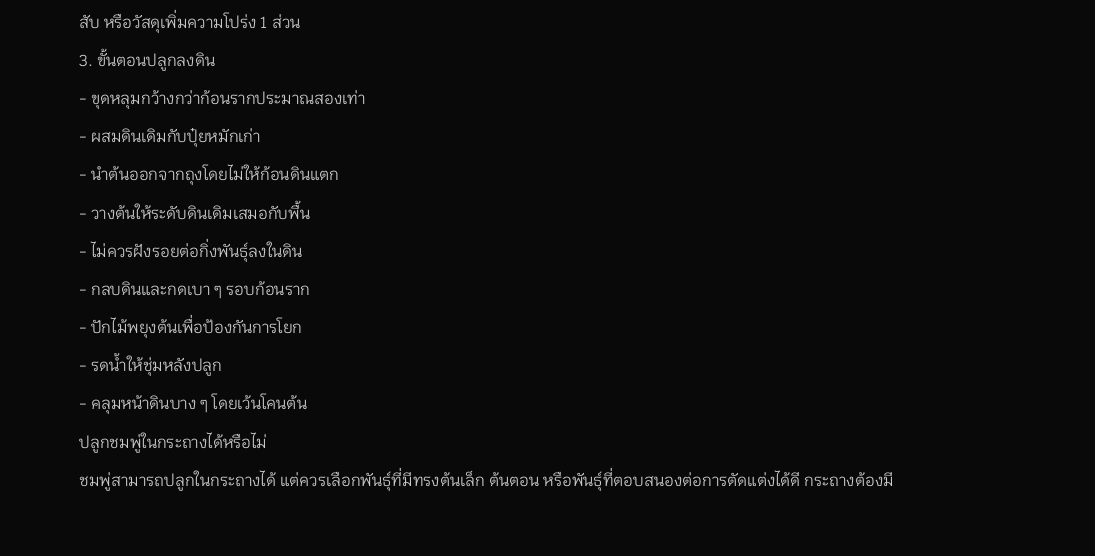สับ หรือวัสดุเพิ่มความโปร่ง 1 ส่วน
3. ขั้นตอนปลูกลงดิน
- ขุดหลุมกว้างกว่าก้อนรากประมาณสองเท่า
- ผสมดินเดิมกับปุ๋ยหมักเก่า
- นำต้นออกจากถุงโดยไม่ให้ก้อนดินแตก
- วางต้นให้ระดับดินเดิมเสมอกับพื้น
- ไม่ควรฝังรอยต่อกิ่งพันธุ์ลงในดิน
- กลบดินและกดเบา ๆ รอบก้อนราก
- ปักไม้พยุงต้นเพื่อป้องกันการโยก
- รดน้ำให้ชุ่มหลังปลูก
- คลุมหน้าดินบาง ๆ โดยเว้นโคนต้น
ปลูกชมพู่ในกระถางได้หรือไม่
ชมพู่สามารถปลูกในกระถางได้ แต่ควรเลือกพันธุ์ที่มีทรงต้นเล็ก ต้นตอน หรือพันธุ์ที่ตอบสนองต่อการตัดแต่งได้ดี กระถางต้องมี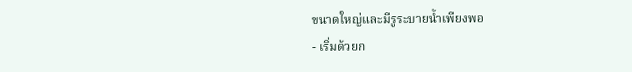ขนาดใหญ่และมีรูระบายน้ำเพียงพอ
- เริ่มด้วยก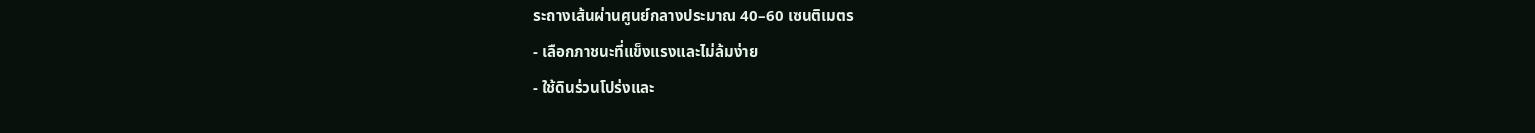ระถางเส้นผ่านศูนย์กลางประมาณ 40–60 เซนติเมตร
- เลือกภาชนะที่แข็งแรงและไม่ล้มง่าย
- ใช้ดินร่วนโปร่งและ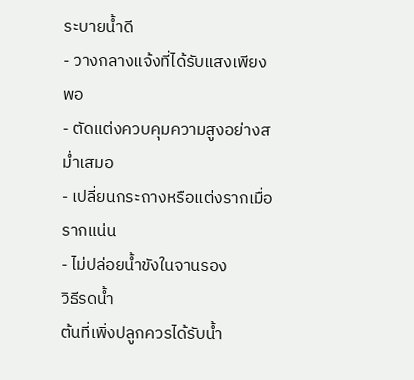ระบายน้ำดี
- วางกลางแจ้งที่ได้รับแสงเพียงพอ
- ตัดแต่งควบคุมความสูงอย่างสม่ำเสมอ
- เปลี่ยนกระถางหรือแต่งรากเมื่อรากแน่น
- ไม่ปล่อยน้ำขังในจานรอง
วิธีรดน้ำ
ต้นที่เพิ่งปลูกควรได้รับน้ำ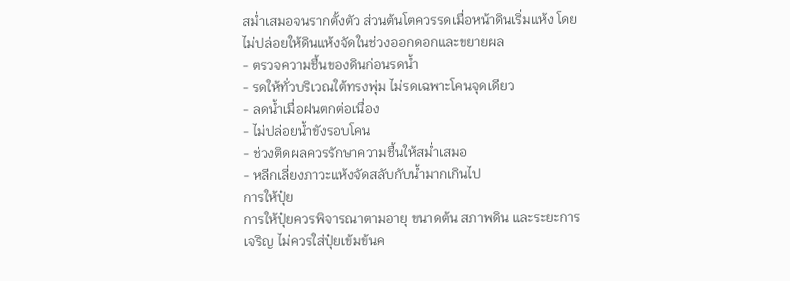สม่ำเสมอจนรากตั้งตัว ส่วนต้นโตควรรดเมื่อหน้าดินเริ่มแห้ง โดยไม่ปล่อยให้ดินแห้งจัดในช่วงออกดอกและขยายผล
- ตรวจความชื้นของดินก่อนรดน้ำ
- รดให้ทั่วบริเวณใต้ทรงพุ่ม ไม่รดเฉพาะโคนจุดเดียว
- ลดน้ำเมื่อฝนตกต่อเนื่อง
- ไม่ปล่อยน้ำขังรอบโคน
- ช่วงติดผลควรรักษาความชื้นให้สม่ำเสมอ
- หลีกเลี่ยงภาวะแห้งจัดสลับกับน้ำมากเกินไป
การให้ปุ๋ย
การให้ปุ๋ยควรพิจารณาตามอายุ ขนาดต้น สภาพดิน และระยะการเจริญ ไม่ควรใส่ปุ๋ยเข้มข้นค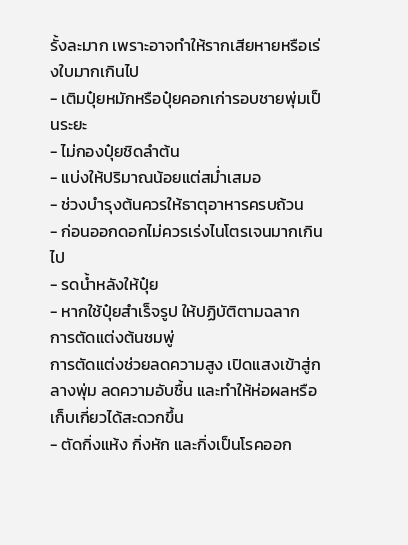รั้งละมาก เพราะอาจทำให้รากเสียหายหรือเร่งใบมากเกินไป
- เติมปุ๋ยหมักหรือปุ๋ยคอกเก่ารอบชายพุ่มเป็นระยะ
- ไม่กองปุ๋ยชิดลำต้น
- แบ่งให้ปริมาณน้อยแต่สม่ำเสมอ
- ช่วงบำรุงต้นควรให้ธาตุอาหารครบถ้วน
- ก่อนออกดอกไม่ควรเร่งไนโตรเจนมากเกินไป
- รดน้ำหลังให้ปุ๋ย
- หากใช้ปุ๋ยสำเร็จรูป ให้ปฏิบัติตามฉลาก
การตัดแต่งต้นชมพู่
การตัดแต่งช่วยลดความสูง เปิดแสงเข้าสู่กลางพุ่ม ลดความอับชื้น และทำให้ห่อผลหรือเก็บเกี่ยวได้สะดวกขึ้น
- ตัดกิ่งแห้ง กิ่งหัก และกิ่งเป็นโรคออก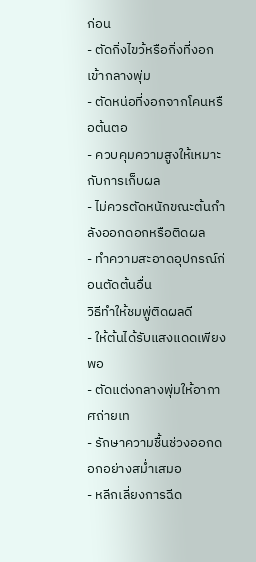ก่อน
- ตัดกิ่งไขว้หรือกิ่งที่งอกเข้ากลางพุ่ม
- ตัดหน่อที่งอกจากโคนหรือต้นตอ
- ควบคุมความสูงให้เหมาะกับการเก็บผล
- ไม่ควรตัดหนักขณะต้นกำลังออกดอกหรือติดผล
- ทำความสะอาดอุปกรณ์ก่อนตัดต้นอื่น
วิธีทำให้ชมพู่ติดผลดี
- ให้ต้นได้รับแสงแดดเพียงพอ
- ตัดแต่งกลางพุ่มให้อากาศถ่ายเท
- รักษาความชื้นช่วงออกดอกอย่างสม่ำเสมอ
- หลีกเลี่ยงการฉีด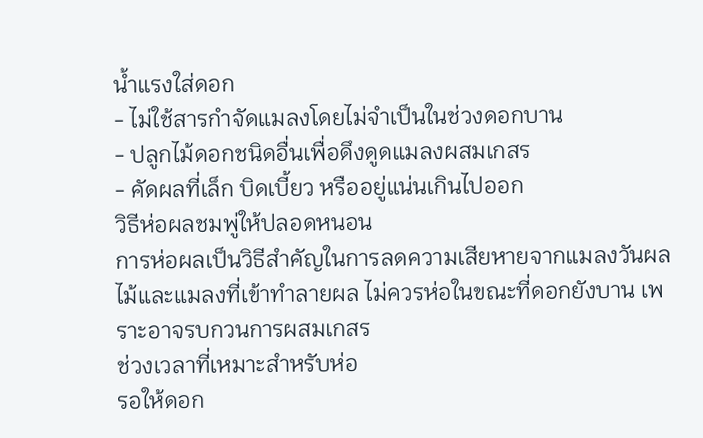น้ำแรงใส่ดอก
- ไม่ใช้สารกำจัดแมลงโดยไม่จำเป็นในช่วงดอกบาน
- ปลูกไม้ดอกชนิดอื่นเพื่อดึงดูดแมลงผสมเกสร
- คัดผลที่เล็ก บิดเบี้ยว หรืออยู่แน่นเกินไปออก
วิธีห่อผลชมพู่ให้ปลอดหนอน
การห่อผลเป็นวิธีสำคัญในการลดความเสียหายจากแมลงวันผลไม้และแมลงที่เข้าทำลายผล ไม่ควรห่อในขณะที่ดอกยังบาน เพราะอาจรบกวนการผสมเกสร
ช่วงเวลาที่เหมาะสำหรับห่อ
รอให้ดอก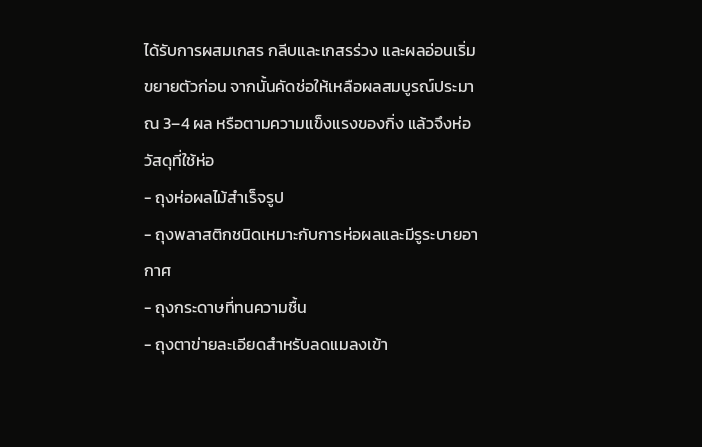ได้รับการผสมเกสร กลีบและเกสรร่วง และผลอ่อนเริ่มขยายตัวก่อน จากนั้นคัดช่อให้เหลือผลสมบูรณ์ประมาณ 3–4 ผล หรือตามความแข็งแรงของกิ่ง แล้วจึงห่อ
วัสดุที่ใช้ห่อ
- ถุงห่อผลไม้สำเร็จรูป
- ถุงพลาสติกชนิดเหมาะกับการห่อผลและมีรูระบายอากาศ
- ถุงกระดาษที่ทนความชื้น
- ถุงตาข่ายละเอียดสำหรับลดแมลงเข้า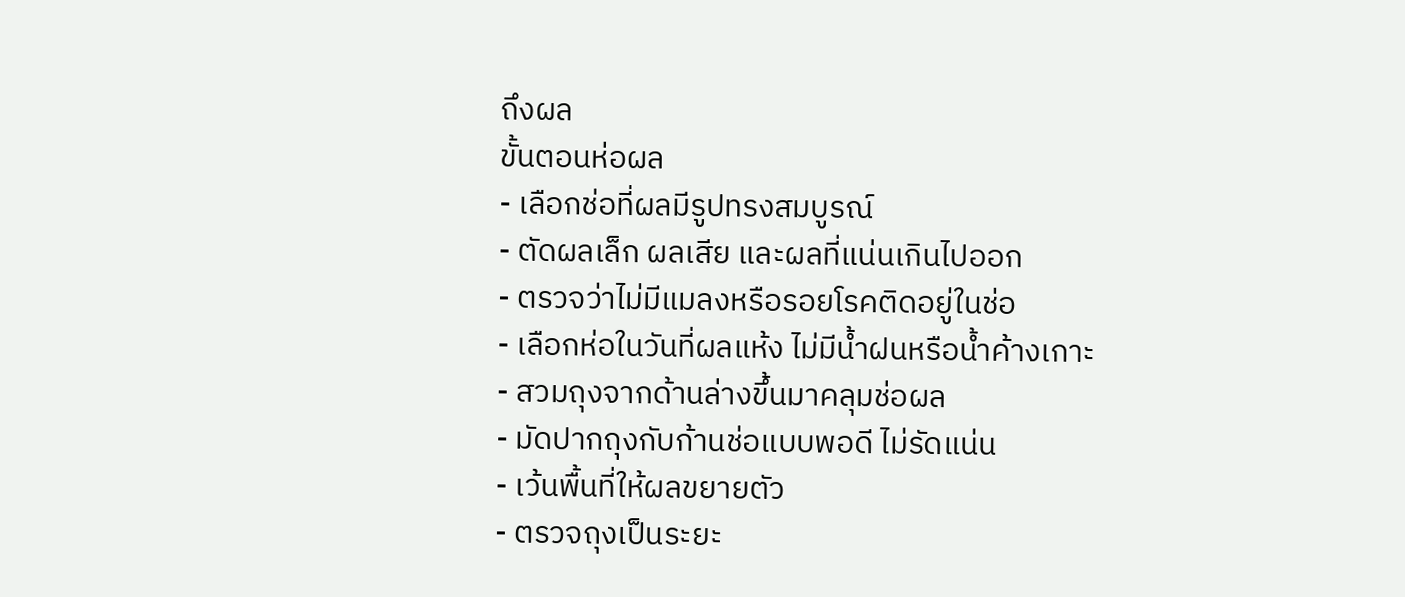ถึงผล
ขั้นตอนห่อผล
- เลือกช่อที่ผลมีรูปทรงสมบูรณ์
- ตัดผลเล็ก ผลเสีย และผลที่แน่นเกินไปออก
- ตรวจว่าไม่มีแมลงหรือรอยโรคติดอยู่ในช่อ
- เลือกห่อในวันที่ผลแห้ง ไม่มีน้ำฝนหรือน้ำค้างเกาะ
- สวมถุงจากด้านล่างขึ้นมาคลุมช่อผล
- มัดปากถุงกับก้านช่อแบบพอดี ไม่รัดแน่น
- เว้นพื้นที่ให้ผลขยายตัว
- ตรวจถุงเป็นระยะ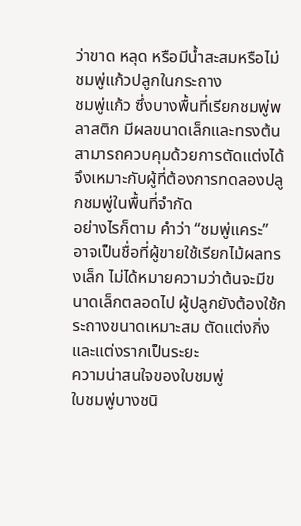ว่าขาด หลุด หรือมีน้ำสะสมหรือไม่
ชมพู่แก้วปลูกในกระถาง
ชมพู่แก้ว ซึ่งบางพื้นที่เรียกชมพู่พลาสติก มีผลขนาดเล็กและทรงต้นสามารถควบคุมด้วยการตัดแต่งได้ จึงเหมาะกับผู้ที่ต้องการทดลองปลูกชมพู่ในพื้นที่จำกัด
อย่างไรก็ตาม คำว่า “ชมพู่แคระ” อาจเป็นชื่อที่ผู้ขายใช้เรียกไม้ผลทรงเล็ก ไม่ได้หมายความว่าต้นจะมีขนาดเล็กตลอดไป ผู้ปลูกยังต้องใช้กระถางขนาดเหมาะสม ตัดแต่งกิ่ง และแต่งรากเป็นระยะ
ความน่าสนใจของใบชมพู่
ใบชมพู่บางชนิ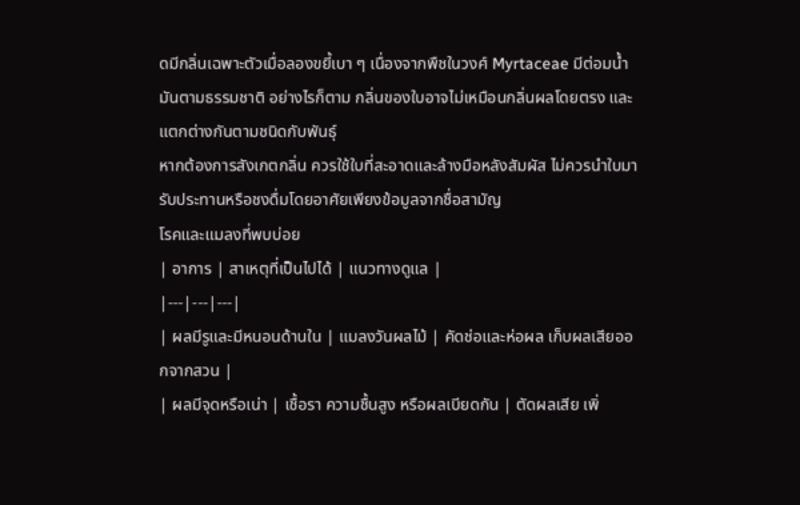ดมีกลิ่นเฉพาะตัวเมื่อลองขยี้เบา ๆ เนื่องจากพืชในวงศ์ Myrtaceae มีต่อมน้ำมันตามธรรมชาติ อย่างไรก็ตาม กลิ่นของใบอาจไม่เหมือนกลิ่นผลโดยตรง และแตกต่างกันตามชนิดกับพันธุ์
หากต้องการสังเกตกลิ่น ควรใช้ใบที่สะอาดและล้างมือหลังสัมผัส ไม่ควรนำใบมารับประทานหรือชงดื่มโดยอาศัยเพียงข้อมูลจากชื่อสามัญ
โรคและแมลงที่พบบ่อย
| อาการ | สาเหตุที่เป็นไปได้ | แนวทางดูแล |
|---|---|---|
| ผลมีรูและมีหนอนด้านใน | แมลงวันผลไม้ | คัดช่อและห่อผล เก็บผลเสียออกจากสวน |
| ผลมีจุดหรือเน่า | เชื้อรา ความชื้นสูง หรือผลเบียดกัน | ตัดผลเสีย เพิ่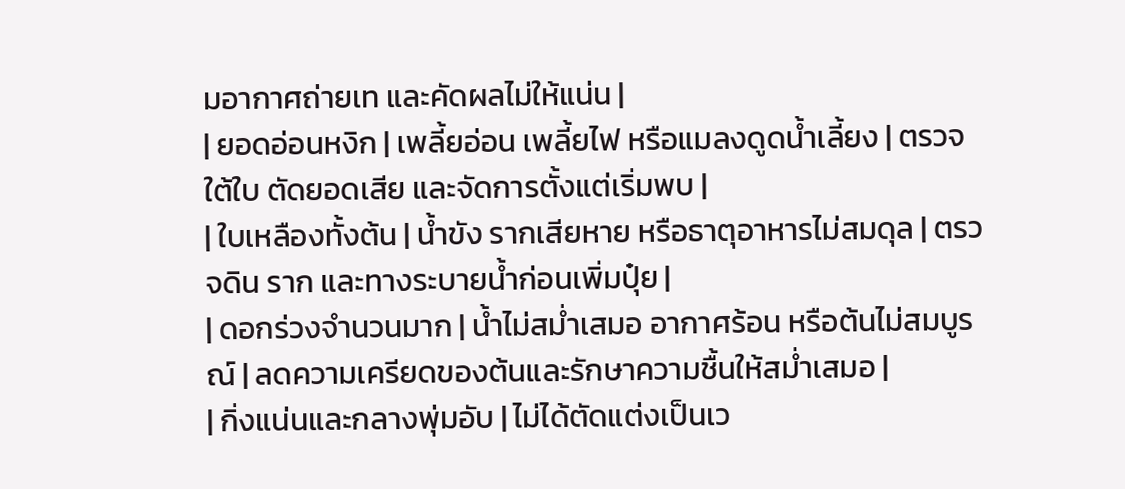มอากาศถ่ายเท และคัดผลไม่ให้แน่น |
| ยอดอ่อนหงิก | เพลี้ยอ่อน เพลี้ยไฟ หรือแมลงดูดน้ำเลี้ยง | ตรวจใต้ใบ ตัดยอดเสีย และจัดการตั้งแต่เริ่มพบ |
| ใบเหลืองทั้งต้น | น้ำขัง รากเสียหาย หรือธาตุอาหารไม่สมดุล | ตรวจดิน ราก และทางระบายน้ำก่อนเพิ่มปุ๋ย |
| ดอกร่วงจำนวนมาก | น้ำไม่สม่ำเสมอ อากาศร้อน หรือต้นไม่สมบูรณ์ | ลดความเครียดของต้นและรักษาความชื้นให้สม่ำเสมอ |
| กิ่งแน่นและกลางพุ่มอับ | ไม่ได้ตัดแต่งเป็นเว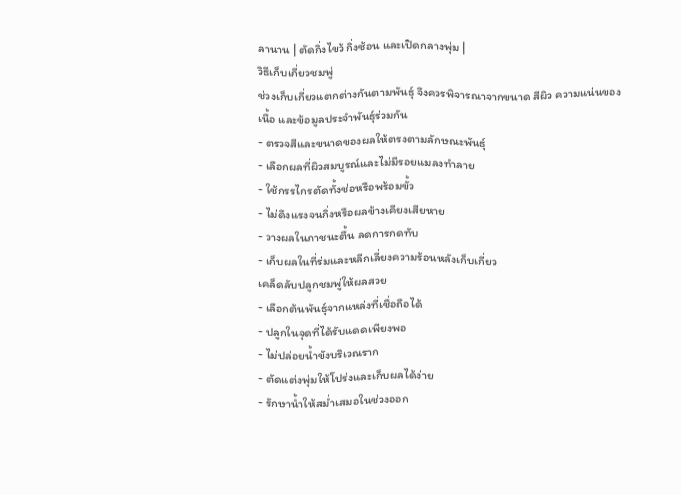ลานาน | ตัดกิ่งไขว้ กิ่งซ้อน และเปิดกลางพุ่ม |
วิธีเก็บเกี่ยวชมพู่
ช่วงเก็บเกี่ยวแตกต่างกันตามพันธุ์ จึงควรพิจารณาจากขนาด สีผิว ความแน่นของเนื้อ และข้อมูลประจำพันธุ์ร่วมกัน
- ตรวจสีและขนาดของผลให้ตรงตามลักษณะพันธุ์
- เลือกผลที่ผิวสมบูรณ์และไม่มีรอยแมลงทำลาย
- ใช้กรรไกรตัดทั้งช่อหรือพร้อมขั้ว
- ไม่ดึงแรงจนกิ่งหรือผลข้างเคียงเสียหาย
- วางผลในภาชนะตื้น ลดการกดทับ
- เก็บผลในที่ร่มและหลีกเลี่ยงความร้อนหลังเก็บเกี่ยว
เคล็ดลับปลูกชมพู่ให้ผลสวย
- เลือกต้นพันธุ์จากแหล่งที่เชื่อถือได้
- ปลูกในจุดที่ได้รับแดดเพียงพอ
- ไม่ปล่อยน้ำขังบริเวณราก
- ตัดแต่งพุ่มให้โปร่งและเก็บผลได้ง่าย
- รักษาน้ำให้สม่ำเสมอในช่วงออก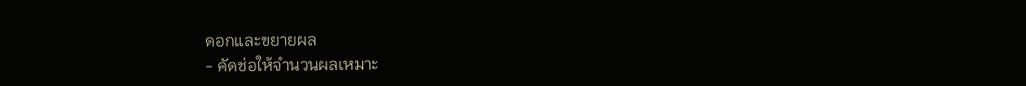ดอกและขยายผล
- คัดช่อให้จำนวนผลเหมาะ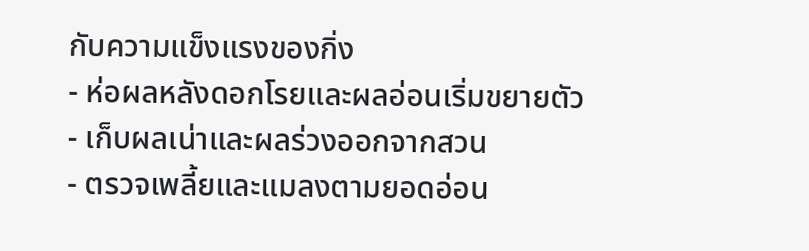กับความแข็งแรงของกิ่ง
- ห่อผลหลังดอกโรยและผลอ่อนเริ่มขยายตัว
- เก็บผลเน่าและผลร่วงออกจากสวน
- ตรวจเพลี้ยและแมลงตามยอดอ่อน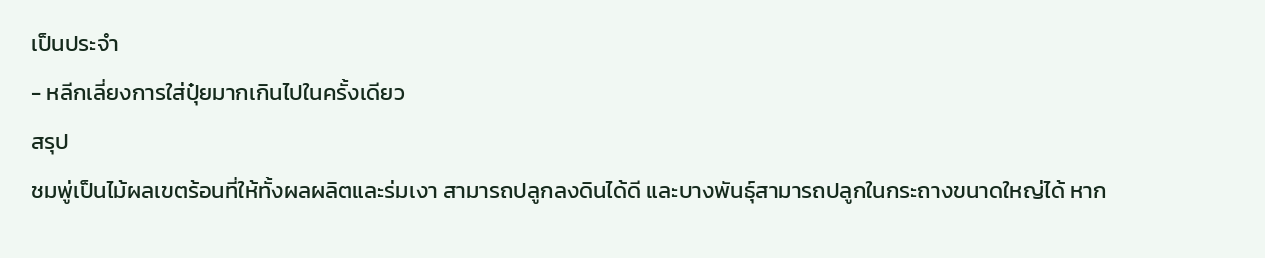เป็นประจำ
- หลีกเลี่ยงการใส่ปุ๋ยมากเกินไปในครั้งเดียว
สรุป
ชมพู่เป็นไม้ผลเขตร้อนที่ให้ทั้งผลผลิตและร่มเงา สามารถปลูกลงดินได้ดี และบางพันธุ์สามารถปลูกในกระถางขนาดใหญ่ได้ หาก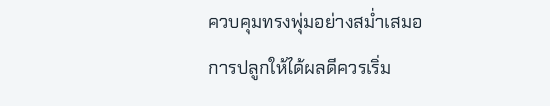ควบคุมทรงพุ่มอย่างสม่ำเสมอ
การปลูกให้ได้ผลดีควรเริ่ม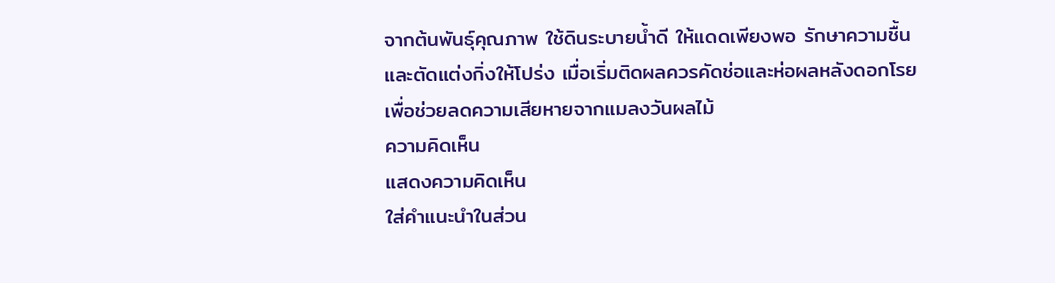จากต้นพันธุ์คุณภาพ ใช้ดินระบายน้ำดี ให้แดดเพียงพอ รักษาความชื้น และตัดแต่งกิ่งให้โปร่ง เมื่อเริ่มติดผลควรคัดช่อและห่อผลหลังดอกโรย เพื่อช่วยลดความเสียหายจากแมลงวันผลไม้
ความคิดเห็น
แสดงความคิดเห็น
ใส่คำแนะนำในส่วน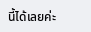นี้ได้เลยค่ะ